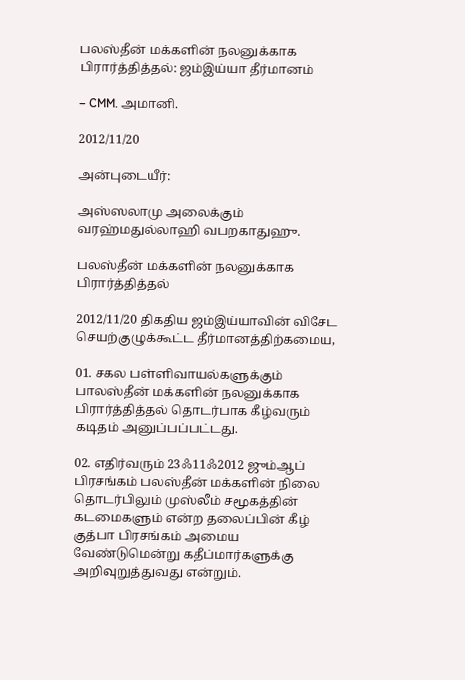பலஸ்தீன் மக்களின் நலனுக்காக பிரார்த்தித்தல்: ஜம்இய்யா தீர்மானம்

– CMM. அமானி.

2012/11/20

அன்புடையீர்:

அஸ்ஸலாமு அலைக்கும் வரஹ்மதுல்லாஹி வபறகாதுஹு.

பலஸ்தீன் மக்களின் நலனுக்காக பிரார்த்தித்தல்

2012/11/20 திகதிய ஜம்இய்யாவின் விசேட செயற்குழுக்கூட்ட தீர்மானத்திற்கமைய,

01. சகல பள்ளிவாயல்களுக்கும் பாலஸ்தீன் மக்களின் நலனுக்காக பிரார்த்தித்தல் தொடர்பாக கீழ்வரும் கடிதம் அனுப்பப்பட்டது.

02. எதிர்வரும் 23ஃ11ஃ2012 ஜும்ஆப் பிரசங்கம் பலஸ்தீன் மக்களின் நிலை தொடர்பிலும் முஸ்லீம் சமூகத்தின் கடமைகளும் என்ற தலைப்பின் கீழ் குத்பா பிரசங்கம் அமைய வேண்டுமென்று கதீப்மார்களுக்கு அறிவுறுத்துவது என்றும்.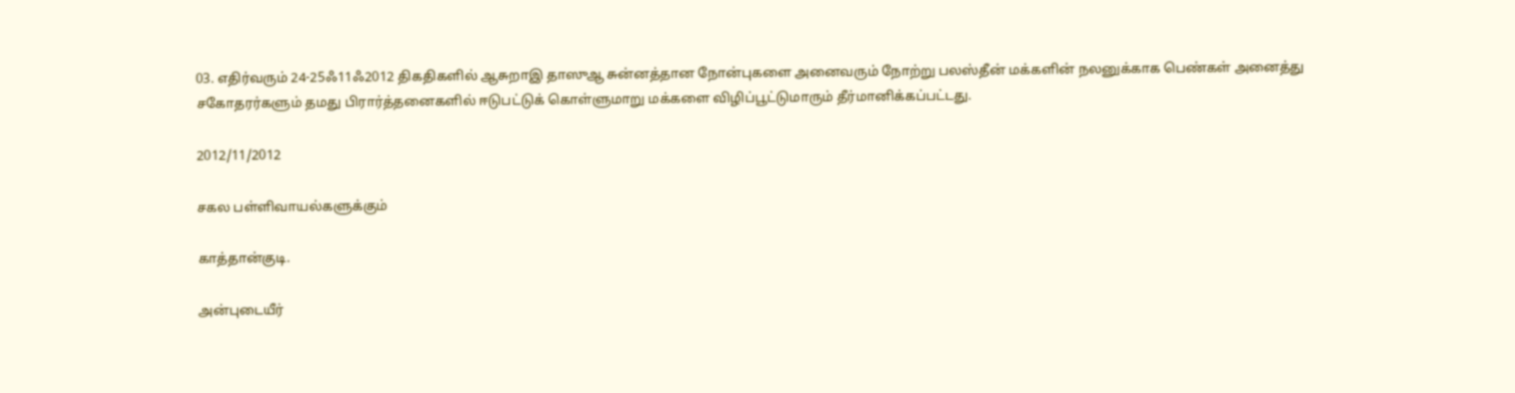03. எதிர்வரும் 24-25ஃ11ஃ2012 திகதிகளில் ஆசுறாஇ தாஸுஆ சுன்னத்தான நோன்புகளை அனைவரும் நோற்று பலஸ்தீன் மக்களின் நலனுக்காக பெண்கள் அனைத்து சகோதரர்களும் தமது பிரார்த்தனைகளில் ஈடுபட்டுக் கொள்ளுமாறு மக்களை விழிப்பூட்டுமாரும் தீர்மானிக்கப்பட்டது.

2012/11/2012

சகல பள்ளிவாயல்களுக்கும்

காத்தான்குடி.

அன்புடையீர்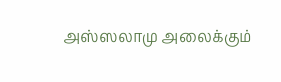அஸ்ஸலாமு அலைக்கும்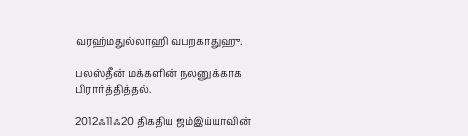வரஹ்மதுல்லாஹி வபறகாதுஹு.

பலஸ்தீன் மக்களின் நலனுக்காக பிரார்த்தித்தல்.

2012ஃ11ஃ20 திகதிய ஜம்இய்யாவின்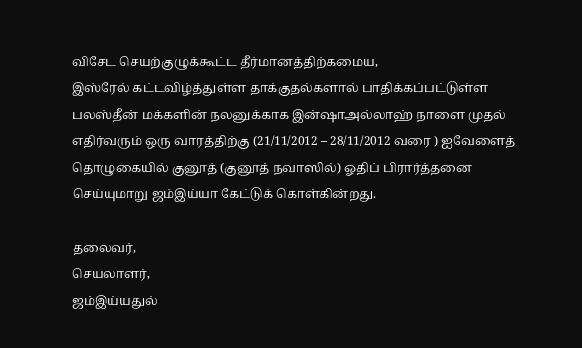விசேட செயற்குழுக்கூட்ட தீர்மானத்திற்கமைய,
இஸ்ரேல் கட்டவிழ்த்துள்ள தாக்குதல்களால் பாதிக்கப்பட்டுள்ள பலஸ்தீன் மக்களின் நலனுக்காக இன்ஷாஅல்லாஹ் நாளை முதல் எதிர்வரும் ஒரு வாரத்திற்கு (21/11/2012 – 28/11/2012 வரை ) ஐவேளைத் தொழுகையில் குனூத் (குனூத் நவாஸில்) ஓதிப் பிரார்த்தனை செய்யுமாறு ஜம்இய்யா கேட்டுக் கொள்கின்றது.

தலைவர்,
செயலாளர்,
ஜம்இய்யதுல்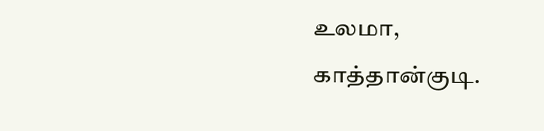உலமா,
காத்தான்குடி.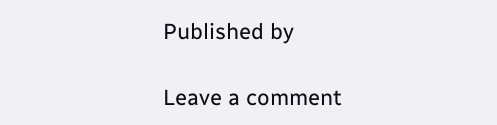Published by

Leave a comment